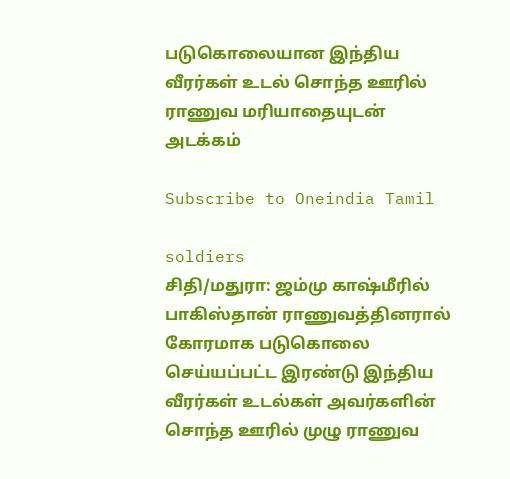படுகொலையான இந்திய வீரர்கள் உடல் சொந்த ஊரில் ராணுவ மரியாதையுடன் அடக்கம்

Subscribe to Oneindia Tamil

soldiers
சிதி/மதுரா: ஜம்மு காஷ்மீரில் பாகிஸ்தான் ராணுவத்தினரால் கோரமாக படுகொலை செய்யப்பட்ட இரண்டு இந்திய வீரர்கள் உடல்கள் அவர்களின் சொந்த ஊரில் முழு ராணுவ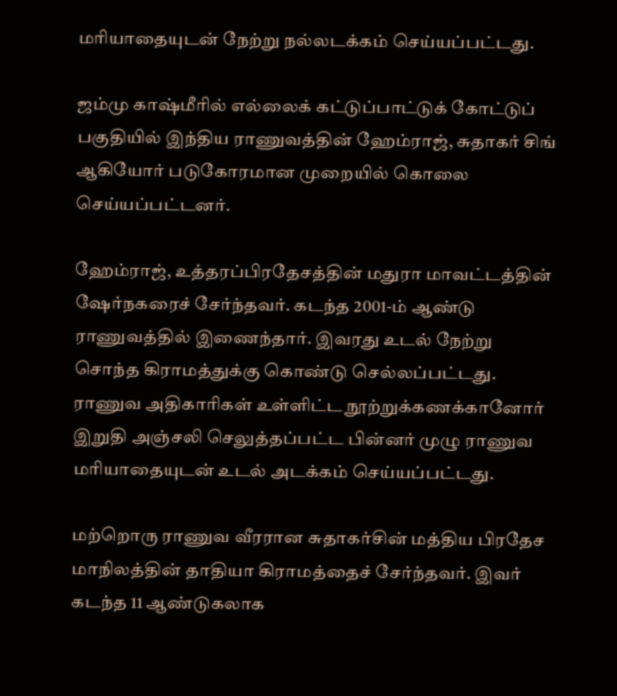மரியாதையுடன் நேற்று நல்லடக்கம் செய்யப்பட்டது.

ஜம்மு காஷ்மீரில் எல்லைக் கட்டுப்பாட்டுக் கோட்டுப் பகுதியில் இந்திய ராணுவத்தின் ஹேம்ராஜ், சுதாகர் சிங் ஆகியோர் படுகோரமான முறையில் கொலை செய்யப்பட்டனர்.

ஹேம்ராஜ், உத்தரப்பிரதேசத்தின் மதுரா மாவட்டத்தின் ஷேர்நகரைச் சேர்ந்தவர். கடந்த 2001-ம் ஆண்டு ராணுவத்தில் இணைந்தார். இவரது உடல் நேற்று சொந்த கிராமத்துக்கு கொண்டு செல்லப்பட்டது. ராணுவ அதிகாரிகள் உள்ளிட்ட நூற்றுக்கணக்கானோர் இறுதி அஞ்சலி செலுத்தப்பட்ட பின்னர் முழு ராணுவ மரியாதையுடன் உடல் அடக்கம் செய்யப்பட்டது.

மற்றொரு ராணுவ வீரரான சுதாகர்சின் மத்திய பிரதேச மாநிலத்தின் தாதியா கிராமத்தைச் சேர்ந்தவர். இவர் கடந்த 11 ஆண்டுகலாக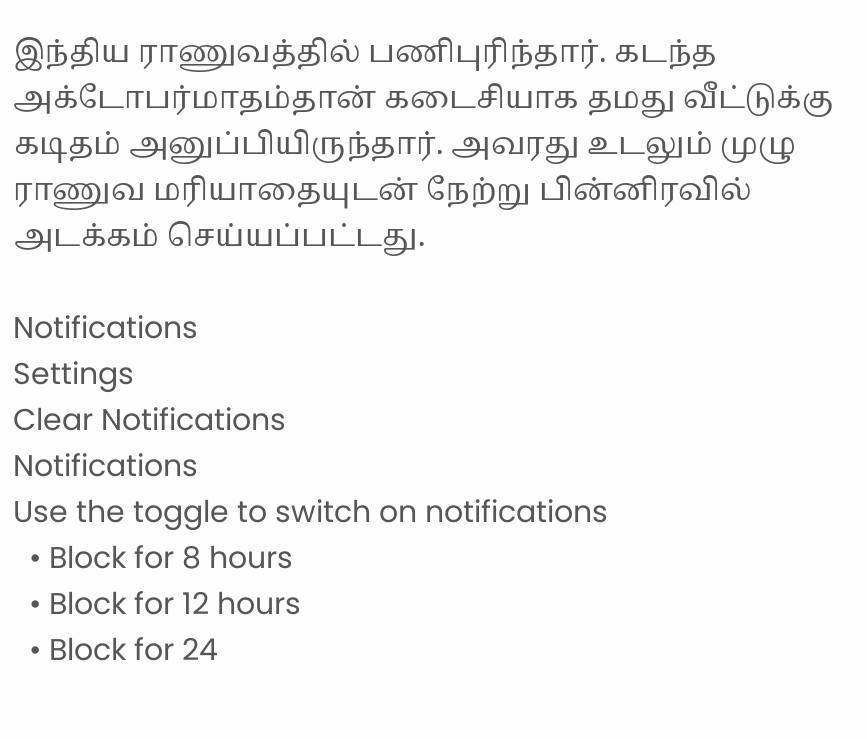இந்திய ராணுவத்தில் பணிபுரிந்தார். கடந்த அக்டோபர்மாதம்தான் கடைசியாக தமது வீட்டுக்கு கடிதம் அனுப்பியிருந்தார். அவரது உடலும் முழு ராணுவ மரியாதையுடன் நேற்று பின்னிரவில் அடக்கம் செய்யப்பட்டது.

Notifications
Settings
Clear Notifications
Notifications
Use the toggle to switch on notifications
  • Block for 8 hours
  • Block for 12 hours
  • Block for 24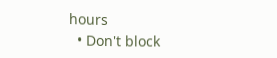hours
  • Don't block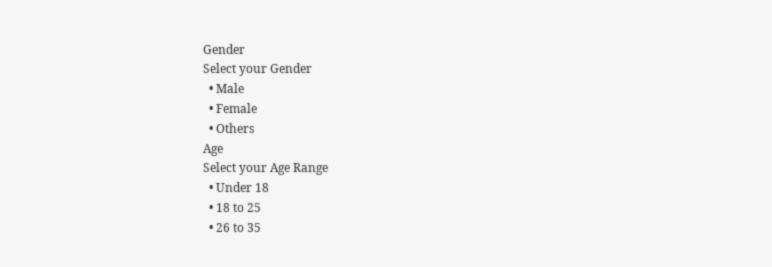Gender
Select your Gender
  • Male
  • Female
  • Others
Age
Select your Age Range
  • Under 18
  • 18 to 25
  • 26 to 35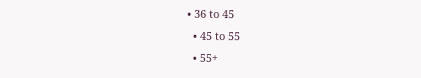• 36 to 45
  • 45 to 55
  • 55+